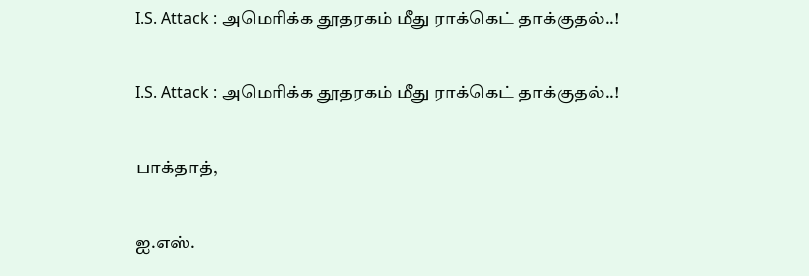I.S. Attack : அமெரிக்க தூதரகம் மீது ராக்கெட் தாக்குதல்..!

I.S. Attack : அமெரிக்க தூதரகம் மீது ராக்கெட் தாக்குதல்..!

பாக்தாத்,

ஐ.எஸ்.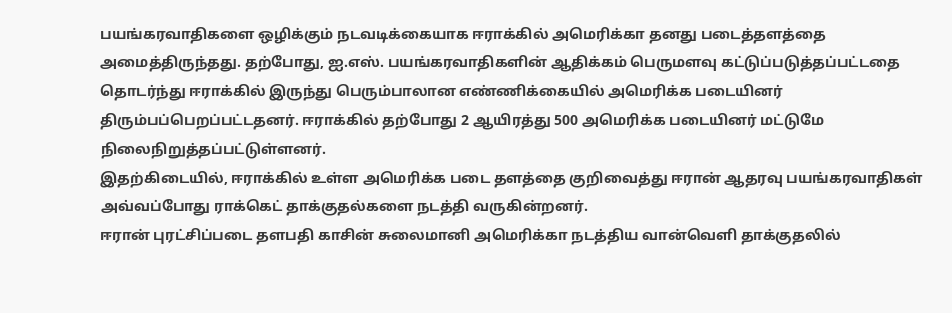பயங்கரவாதிகளை ஒழிக்கும் நடவடிக்கையாக ஈராக்கில் அமெரிக்கா தனது படைத்தளத்தை அமைத்திருந்தது. தற்போது, ஐ.எஸ். பயங்கரவாதிகளின் ஆதிக்கம் பெருமளவு கட்டுப்படுத்தப்பட்டதை தொடர்ந்து ஈராக்கில் இருந்து பெரும்பாலான எண்ணிக்கையில் அமெரிக்க படையினர் திரும்பப்பெறப்பட்டதனர். ஈராக்கில் தற்போது 2 ஆயிரத்து 500 அமெரிக்க படையினர் மட்டுமே நிலைநிறுத்தப்பட்டுள்ளனர்.
இதற்கிடையில், ஈராக்கில் உள்ள அமெரிக்க படை தளத்தை குறிவைத்து ஈரான் ஆதரவு பயங்கரவாதிகள் அவ்வப்போது ராக்கெட் தாக்குதல்களை நடத்தி வருகின்றனர்.
ஈரான் புரட்சிப்படை தளபதி காசின் சுலைமானி அமெரிக்கா நடத்திய வான்வெளி தாக்குதலில்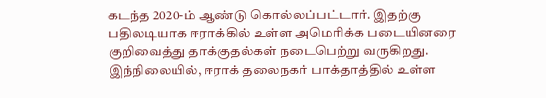கடந்த 2020-ம் ஆண்டு கொல்லப்பட்டார். இதற்கு பதிலடியாக ஈராக்கில் உள்ள அமெரிக்க படையினரை குறிவைத்து தாக்குதல்கள் நடைபெற்று வருகிறது.
இந்நிலையில், ஈராக் தலைநகர் பாக்தாத்தில் உள்ள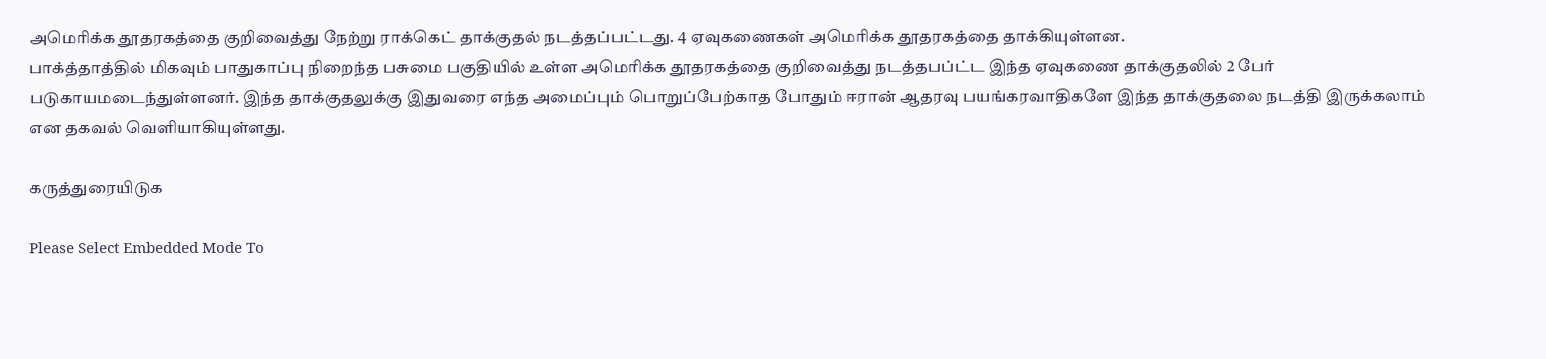அமெரிக்க தூதரகத்தை குறிவைத்து நேற்று ராக்கெட் தாக்குதல் நடத்தப்பட்டது. 4 ஏவுகணைகள் அமெரிக்க தூதரகத்தை தாக்கியுள்ளன.
பாக்த்தாத்தில் மிகவும் பாதுகாப்பு நிறைந்த பசுமை பகுதியில் உள்ள அமெரிக்க தூதரகத்தை குறிவைத்து நடத்தபப்ட்ட இந்த ஏவுகணை தாக்குதலில் 2 பேர் படுகாயமடைந்துள்ளனர். இந்த தாக்குதலுக்கு இதுவரை எந்த அமைப்பும் பொறுப்பேற்காத போதும் ஈரான் ஆதரவு பயங்கரவாதிகளே இந்த தாக்குதலை நடத்தி இருக்கலாம் என தகவல் வெளியாகியுள்ளது.

கருத்துரையிடுக

Please Select Embedded Mode To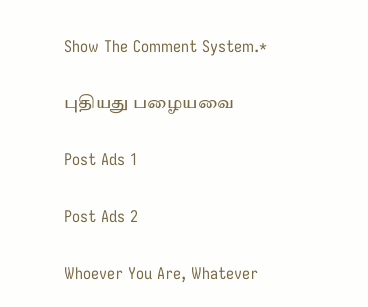Show The Comment System.*

புதியது பழையவை

Post Ads 1

Post Ads 2

Whoever You Are, Whatever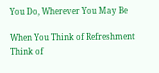You Do, Wherever You May Be

When You Think of Refreshment Think of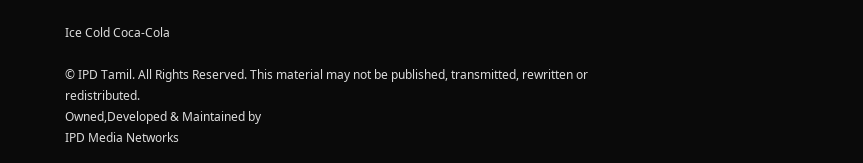Ice Cold Coca-Cola

© IPD Tamil. All Rights Reserved. This material may not be published, transmitted, rewritten or redistributed.
Owned,Developed & Maintained by
IPD Media Networks